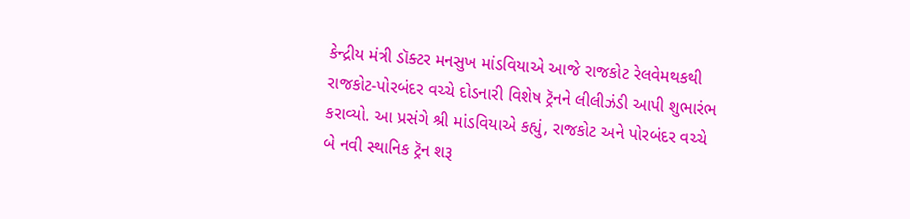કેન્દ્રીય મંત્રી ડૉક્ટર મનસુખ માંડવિયાએ આજે રાજકોટ રેલવેમથકથી રાજકોટ-પોરબંદર વચ્ચે દોડનારી વિશેષ ટ્રૅનને લીલીઝંડી આપી શુભારંભ કરાવ્યો. આ પ્રસંગે શ્રી માંડવિયાએ કહ્યું, રાજકોટ અને પોરબંદર વચ્ચે બે નવી સ્થાનિક ટ્રૅન શરૂ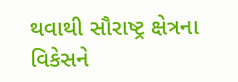થવાથી સૌરાષ્ટ્ર ક્ષેત્રના વિકેસને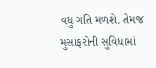વધુ ગતિ મળશે. તેમજ મુસાફરોની સુવિધામાં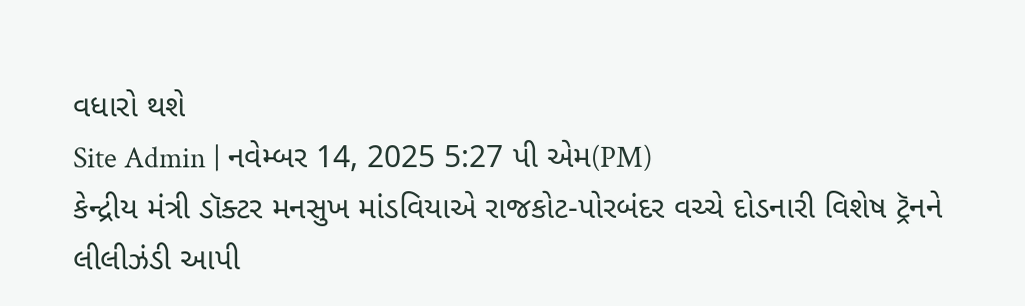વધારો થશે
Site Admin | નવેમ્બર 14, 2025 5:27 પી એમ(PM)
કેન્દ્રીય મંત્રી ડૉક્ટર મનસુખ માંડવિયાએ રાજકોટ-પોરબંદર વચ્ચે દોડનારી વિશેષ ટ્રૅનને લીલીઝંડી આપી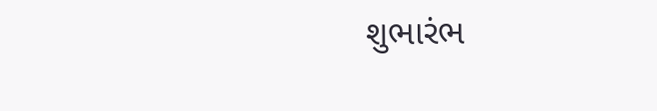શુભારંભ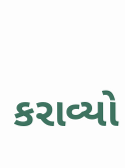કરાવ્યો